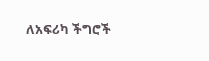ለአፍሪካ ችግሮች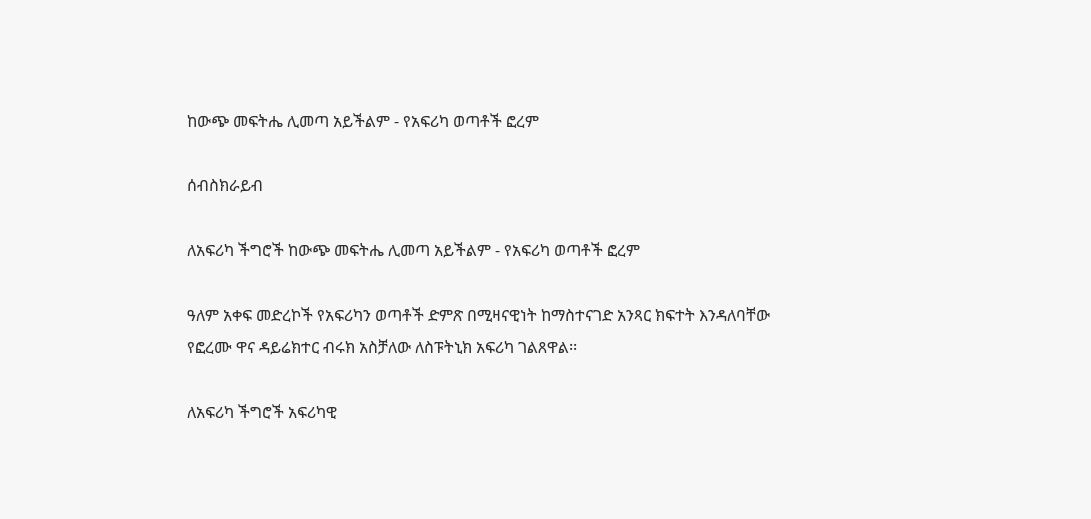ከውጭ መፍትሔ ሊመጣ አይችልም - የአፍሪካ ወጣቶች ፎረም

ሰብስክራይብ

ለአፍሪካ ችግሮች ከውጭ መፍትሔ ሊመጣ አይችልም - የአፍሪካ ወጣቶች ፎረም

ዓለም አቀፍ መድረኮች የአፍሪካን ወጣቶች ድምጽ በሚዛናዊነት ከማስተናገድ አንጻር ክፍተት እንዳለባቸው የፎረሙ ዋና ዳይሬክተር ብሩክ አስቻለው ለስፑትኒክ አፍሪካ ገልጸዋል፡፡

ለአፍሪካ ችግሮች አፍሪካዊ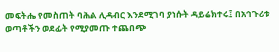መፍትሔ የመስጠት ባሕል ሊዳብር እንደሚገባ ያነሱት ዳይሬክተሩ፤ በአኅጉሪቱ ወጣቶችን ወደፊት የሚያመጡ ተጨበጭ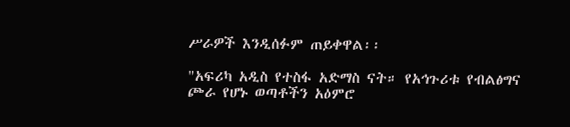ሥራዎች እንዲሰፉም ጠይቀዋል፡፡

"አፍሪካ አዲስ የተስፋ አድማስ ናት። የአኅጉሪቱ የብልፅግና ጮራ የሆኑ ወጣቶችን አዕምሮ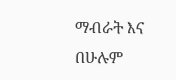ማብራት እና በሁሉም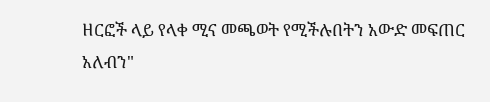ዘርፎች ላይ የላቀ ሚና መጫወት የሚችሉበትን አውድ መፍጠር አለብን"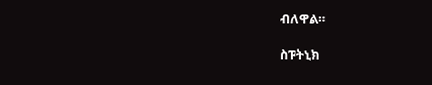ብለዋል።

ስፑትኒክ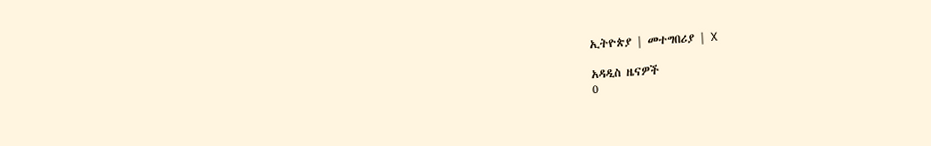ኢትዮጵያ | መተግበሪያ | X

አዳዲስ ዜናዎች
0